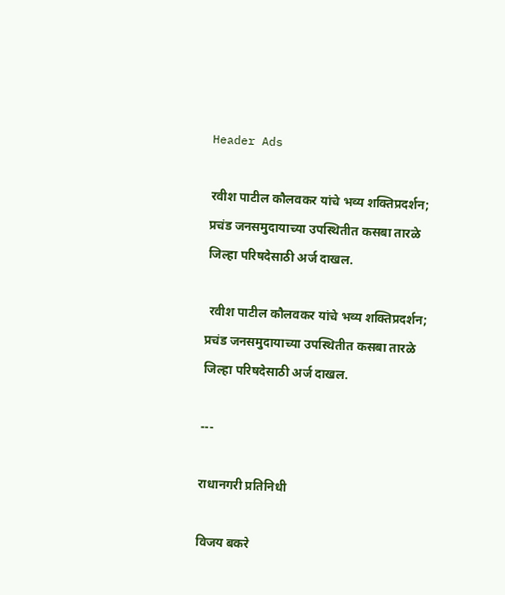Header Ads

रवीश पाटील कौलवकर यांचे भव्य शक्तिप्रदर्शन; प्रचंड जनसमुदायाच्या उपस्थितीत कसबा तारळे जिल्हा परिषदेसाठी अर्ज दाखल.

 रवीश पाटील कौलवकर यांचे भव्य शक्तिप्रदर्शन; प्रचंड जनसमुदायाच्या उपस्थितीत कसबा तारळे जिल्हा परिषदेसाठी अर्ज दाखल.

---

राधानगरी प्रतिनिधी

विजय बकरे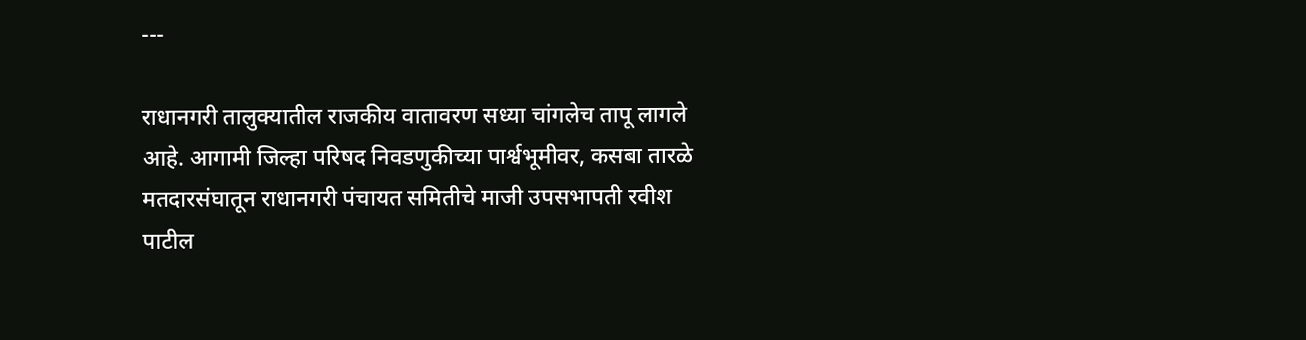---

राधानगरी तालुक्यातील राजकीय वातावरण सध्या चांगलेच तापू लागले आहे. आगामी जिल्हा परिषद निवडणुकीच्या पार्श्वभूमीवर, कसबा तारळे मतदारसंघातून राधानगरी पंचायत समितीचे माजी उपसभापती रवीश पाटील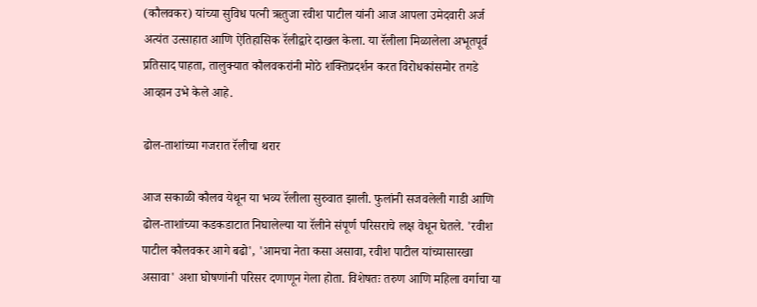(कौलवकर) यांच्या सुविध पत्नी ऋतुजा रवीश पाटील यांनी आज आपला उमेदवारी अर्ज अत्यंत उत्साहात आणि ऐतिहासिक रॅलीद्वारे दाखल केला. या रॅलीला मिळालेला अभूतपूर्व प्रतिसाद पाहता, तालुक्यात कौलवकरांनी मोठे शक्तिप्रदर्शन करत विरोधकांसमोर तगडे आव्हान उभे केले आहे.

ढोल-ताशांच्या गजरात रॅलीचा थरार

आज सकाळी कौलव येथून या भव्य रॅलीला सुरुवात झाली. फुलांनी सजवलेली गाडी आणि ढोल-ताशांच्या कडकडाटात निघालेल्या या रॅलीने संपूर्ण परिसराचे लक्ष वेधून घेतले. 'रवीश पाटील कौलवकर आगे बढो', 'आमचा नेता कसा असावा, रवीश पाटील यांच्यासारखा असावा' अशा घोषणांनी परिसर दणाणून गेला होता. विशेषतः तरुण आणि महिला वर्गाचा या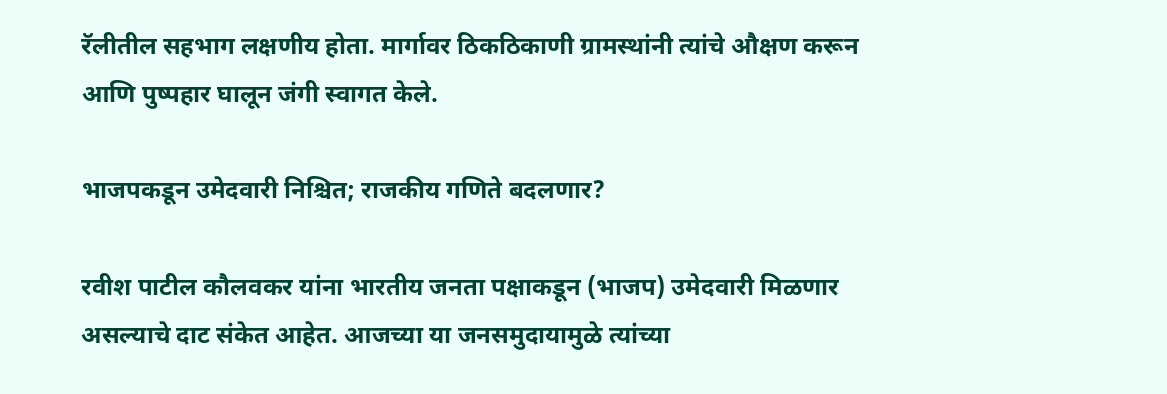रॅलीतील सहभाग लक्षणीय होता. मार्गावर ठिकठिकाणी ग्रामस्थांनी त्यांचे औक्षण करून आणि पुष्पहार घालून जंगी स्वागत केले.

भाजपकडून उमेदवारी निश्चित; राजकीय गणिते बदलणार?

रवीश पाटील कौलवकर यांना भारतीय जनता पक्षाकडून (भाजप) उमेदवारी मिळणार असल्याचे दाट संकेत आहेत. आजच्या या जनसमुदायामुळे त्यांच्या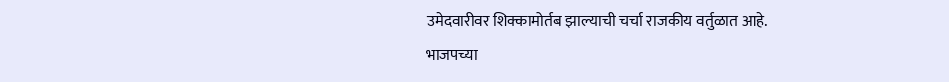उमेदवारीवर शिक्कामोर्तब झाल्याची चर्चा राजकीय वर्तुळात आहे. भाजपच्या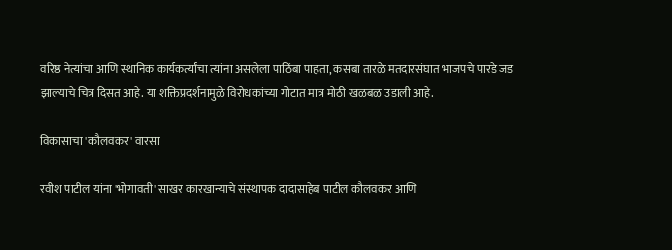वरिष्ठ नेत्यांचा आणि स्थानिक कार्यकर्त्यांचा त्यांना असलेला पाठिंबा पाहता, कसबा तारळे मतदारसंघात भाजपचे पारडे जड झाल्याचे चित्र दिसत आहे. या शक्तिप्रदर्शनामुळे विरोधकांच्या गोटात मात्र मोठी खळबळ उडाली आहे.

विकासाचा 'कौलवकर' वारसा

रवीश पाटील यांना 'भोगावती' साखर कारखान्याचे संस्थापक दादासाहेब पाटील कौलवकर आणि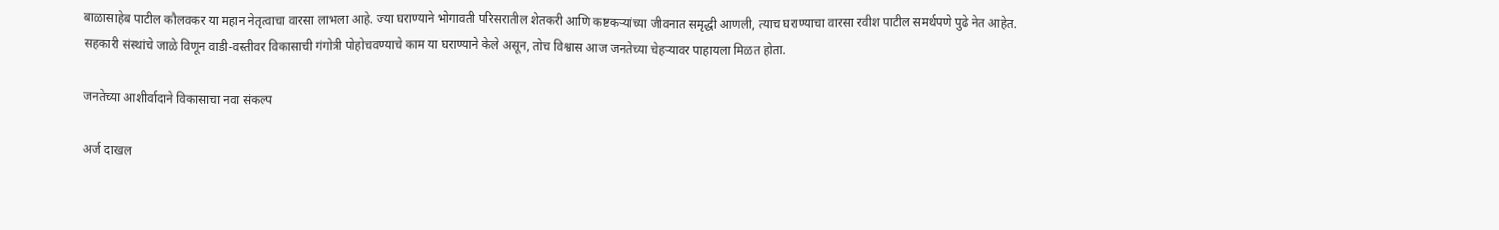बाळासाहेब पाटील कौलवकर या महान नेतृत्वाचा वारसा लाभला आहे. ज्या घराण्याने भोगावती परिसरातील शेतकरी आणि कष्टकऱ्यांच्या जीवनात समृद्धी आणली, त्याच घराण्याचा वारसा रवीश पाटील समर्थपणे पुढे नेत आहेत. सहकारी संस्थांचे जाळे विणून वाडी-वस्तीवर विकासाची गंगोत्री पोहोचवण्याचे काम या घराण्याने केले असून, तोच विश्वास आज जनतेच्या चेहऱ्यावर पाहायला मिळत होता.

जनतेच्या आशीर्वादाने विकासाचा नवा संकल्प

अर्ज दाखल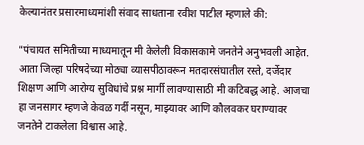केल्यानंतर प्रसारमाध्यमांशी संवाद साधताना रवीश पाटील म्हणाले की:

"पंचायत समितीच्या माध्यमातून मी केलेली विकासकामे जनतेने अनुभवली आहेत. आता जिल्हा परिषदेच्या मोठ्या व्यासपीठावरून मतदारसंघातील रस्ते, दर्जेदार शिक्षण आणि आरोग्य सुविधांचे प्रश्न मार्गी लावण्यासाठी मी कटिबद्ध आहे. आजचा हा जनसागर म्हणजे केवळ गर्दी नसून, माझ्यावर आणि कौलवकर घराण्यावर जनतेने टाकलेला विश्वास आहे.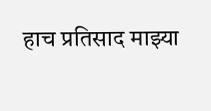हाच प्रतिसाद माझ्या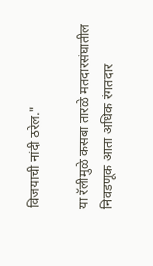विजयाची नांदी ठरेल."

या रॅलीमुळे कसबा तारळे मतदारसंघातील निवडणूक आता अधिक रंगतदार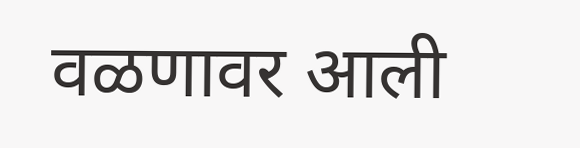वळणावर आली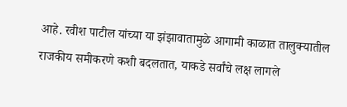आहे. रवीश पाटील यांच्या या झंझावातामुळे आगामी काळात तालुक्यातील राजकीय समीकरणे कशी बदलतात, याकडे सर्वांचे लक्ष लागले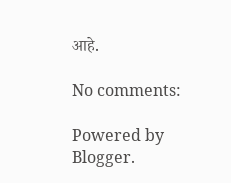आहे.

No comments:

Powered by Blogger.